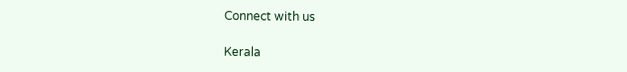Connect with us

Kerala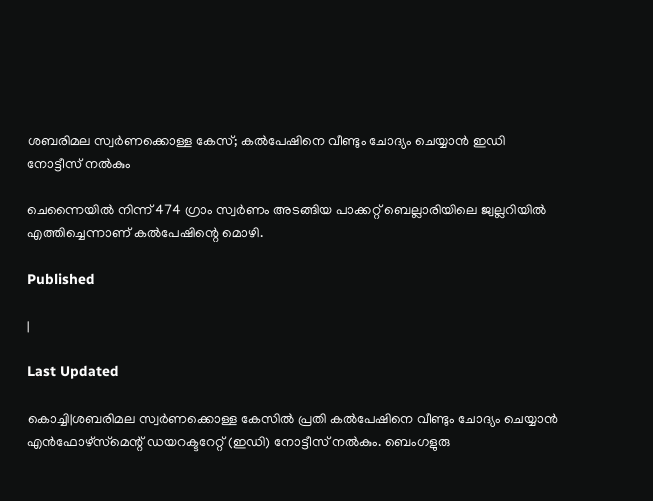ശബരിമല സ്വര്‍ണക്കൊള്ള കേസ്; കല്‍പേഷിനെ വീണ്ടും ചോദ്യം ചെയ്യാന്‍ ഇഡി നോട്ടീസ് നല്‍കും

ചെന്നൈയില്‍ നിന്ന് 474 ഗ്രാം സ്വര്‍ണം അടങ്ങിയ പാക്കറ്റ് ബെല്ലാരിയിലെ ജ്വല്ലറിയില്‍ എത്തിച്ചെന്നാണ് കല്‍പേഷിന്റെ മൊഴി.

Published

|

Last Updated

കൊച്ചി|ശബരിമല സ്വര്‍ണക്കൊള്ള കേസില്‍ പ്രതി കല്‍പേഷിനെ വീണ്ടും ചോദ്യം ചെയ്യാന്‍ എന്‍ഫോഴ്‌സ്‌മെന്റ് ഡയറക്ടറേറ്റ് (ഇഡി) നോട്ടീസ് നല്‍കും. ബെംഗളുരു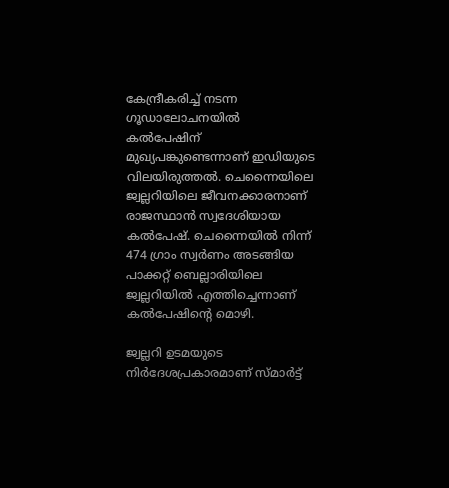കേന്ദ്രീകരിച്ച് നടന്ന ഗൂഡാലോചനയില്‍ കല്‍പേഷിന് മുഖ്യപങ്കുണ്ടെന്നാണ് ഇഡിയുടെ വിലയിരുത്തല്‍. ചെന്നൈയിലെ ജ്വല്ലറിയിലെ ജീവനക്കാരനാണ് രാജസ്ഥാന്‍ സ്വദേശിയായ കല്‍പേഷ്. ചെന്നൈയില്‍ നിന്ന് 474 ഗ്രാം സ്വര്‍ണം അടങ്ങിയ പാക്കറ്റ് ബെല്ലാരിയിലെ ജ്വല്ലറിയില്‍ എത്തിച്ചെന്നാണ് കല്‍പേഷിന്റെ മൊഴി.

ജ്വല്ലറി ഉടമയുടെ നിര്‍ദേശപ്രകാരമാണ് സ്മാര്‍ട്ട്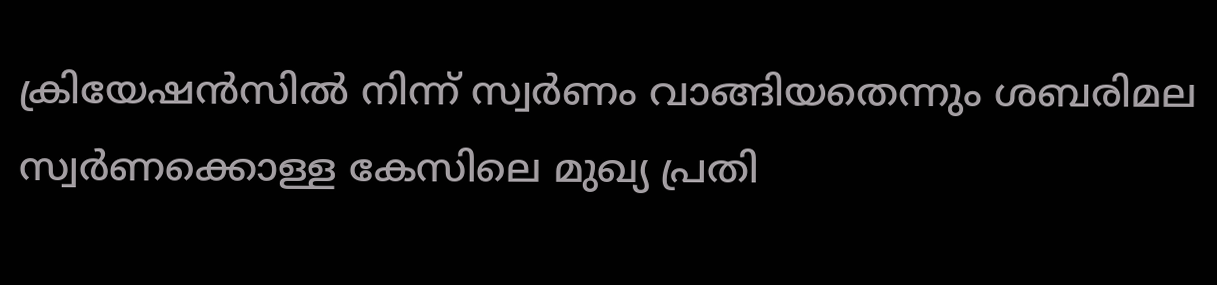ക്രിയേഷന്‍സില്‍ നിന്ന് സ്വര്‍ണം വാങ്ങിയതെന്നും ശബരിമല സ്വര്‍ണക്കൊള്ള കേസിലെ മുഖ്യ പ്രതി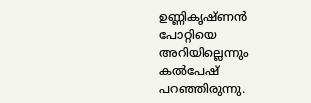ഉണ്ണികൃഷ്ണന്‍ പോറ്റിയെ അറിയില്ലെന്നും കല്‍പേഷ് പറഞ്ഞിരുന്നു.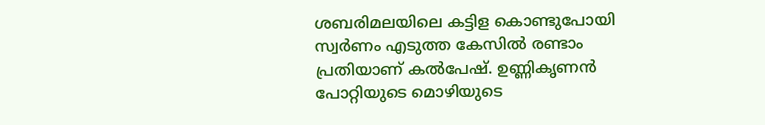ശബരിമലയിലെ കട്ടിള കൊണ്ടുപോയി സ്വര്‍ണം എടുത്ത കേസില്‍ രണ്ടാം പ്രതിയാണ് കല്‍പേഷ്. ഉണ്ണികൃണന്‍ പോറ്റിയുടെ മൊഴിയുടെ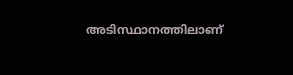അടിസ്ഥാനത്തിലാണ്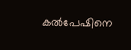കല്‍പേഷിനെ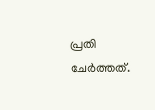പ്രതി ചേര്‍ത്തത്.